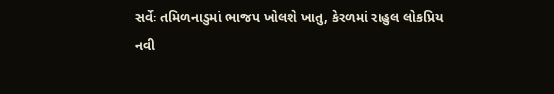સર્વેઃ તમિળનાડુમાં ભાજપ ખોલશે ખાતુ, કેરળમાં રાહુલ લોકપ્રિય
નવી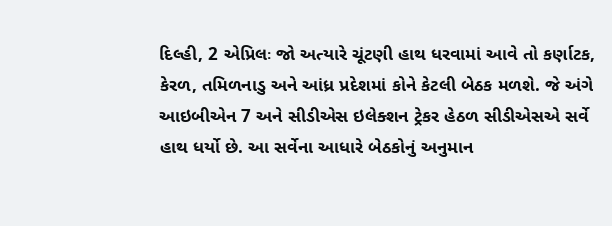દિલ્હી, 2 એપ્રિલઃ જો અત્યારે ચૂંટણી હાથ ધરવામાં આવે તો કર્ણાટક, કેરળ, તમિળનાડુ અને આંધ્ર પ્રદેશમાં કોને કેટલી બેઠક મળશે. જે અંગે આઇબીએન 7 અને સીડીએસ ઇલેક્શન ટ્રેકર હેઠળ સીડીએસએ સર્વે હાથ ધર્યો છે. આ સર્વેના આધારે બેઠકોનું અનુમાન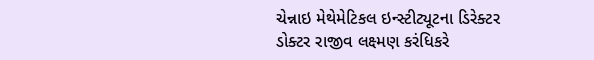ચેન્નાઇ મેથેમેટિકલ ઇન્સ્ટીટ્યૂટના ડિરેક્ટર ડોક્ટર રાજીવ લક્ષ્મણ કરંધિકરે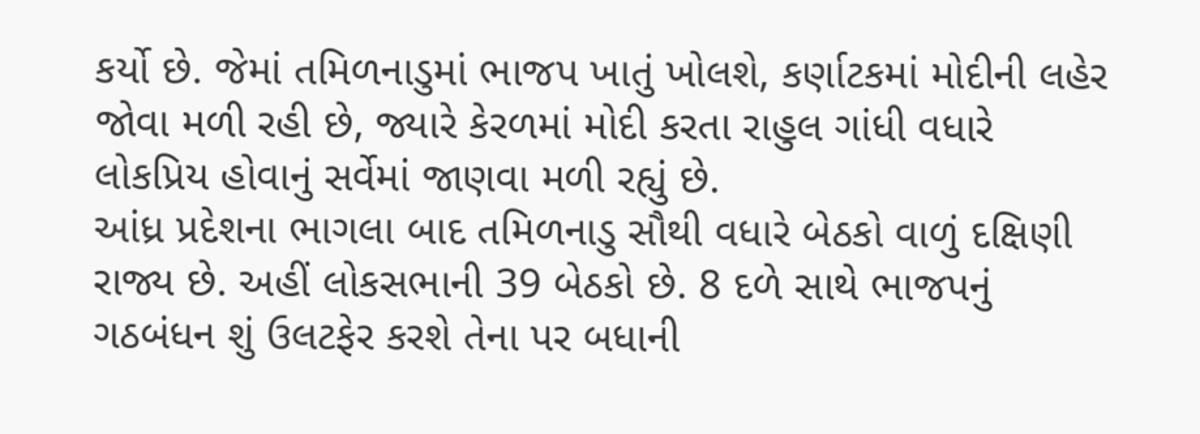કર્યો છે. જેમાં તમિળનાડુમાં ભાજપ ખાતું ખોલશે, કર્ણાટકમાં મોદીની લહેર જોવા મળી રહી છે, જ્યારે કેરળમાં મોદી કરતા રાહુલ ગાંધી વધારે લોકપ્રિય હોવાનું સર્વેમાં જાણવા મળી રહ્યું છે.
આંધ્ર પ્રદેશના ભાગલા બાદ તમિળનાડુ સૌથી વધારે બેઠકો વાળું દક્ષિણી રાજ્ય છે. અહીં લોકસભાની 39 બેઠકો છે. 8 દળે સાથે ભાજપનું ગઠબંધન શું ઉલટફેર કરશે તેના પર બધાની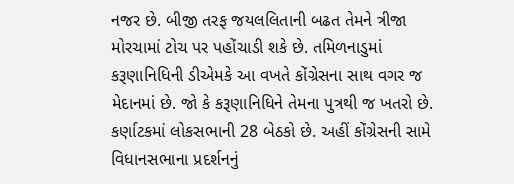નજર છે. બીજી તરફ જયલલિતાની બઢત તેમને ત્રીજા મોરચામાં ટોચ પર પહોંચાડી શકે છે. તમિળનાડુમાં કરૂણાનિધિની ડીએમકે આ વખતે કોંગ્રેસના સાથ વગર જ મેદાનમાં છે. જો કે કરૂણાનિધિને તેમના પુત્રથી જ ખતરો છે.
કર્ણાટકમાં લોકસભાની 28 બેઠકો છે. અહીં કોંગ્રેસની સામે વિધાનસભાના પ્રદર્શનનું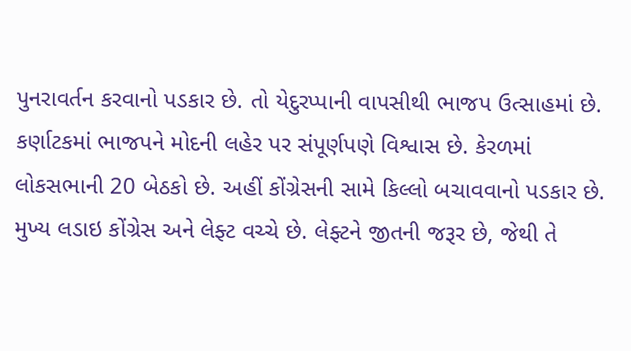પુનરાવર્તન કરવાનો પડકાર છે. તો યેદુરપ્પાની વાપસીથી ભાજપ ઉત્સાહમાં છે. કર્ણાટકમાં ભાજપને મોદની લહેર પર સંપૂર્ણપણે વિશ્વાસ છે. કેરળમાં લોકસભાની 20 બેઠકો છે. અહીં કોંગ્રેસની સામે કિલ્લો બચાવવાનો પડકાર છે. મુખ્ય લડાઇ કોંગ્રેસ અને લેફ્ટ વચ્ચે છે. લેફ્ટને જીતની જરૂર છે, જેથી તે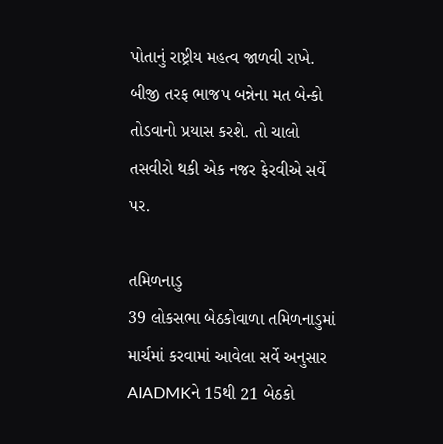પોતાનું રાષ્ટ્રીય મહત્વ જાળવી રાખે. બીજી તરફ ભાજપ બન્નેના મત બેન્કો તોડવાનો પ્રયાસ કરશે. તો ચાલો તસવીરો થકી એક નજર ફેરવીએ સર્વે પર.

તમિળનાડુ
39 લોકસભા બેઠકોવાળા તમિળનાડુમાં માર્ચમાં કરવામાં આવેલા સર્વે અનુસાર AIADMKને 15થી 21 બેઠકો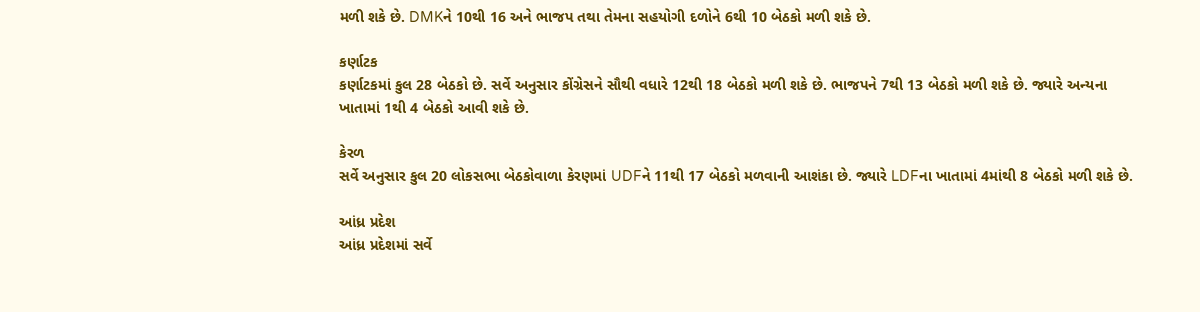મળી શકે છે. DMKને 10થી 16 અને ભાજપ તથા તેમના સહયોગી દળોને 6થી 10 બેઠકો મળી શકે છે.

કર્ણાટક
કર્ણાટકમાં કુલ 28 બેઠકો છે. સર્વે અનુસાર કોંગ્રેસને સૌથી વધારે 12થી 18 બેઠકો મળી શકે છે. ભાજપને 7થી 13 બેઠકો મળી શકે છે. જ્યારે અન્યના ખાતામાં 1થી 4 બેઠકો આવી શકે છે.

કેરળ
સર્વે અનુસાર કુલ 20 લોકસભા બેઠકોવાળા કેરણમાં UDFને 11થી 17 બેઠકો મળવાની આશંકા છે. જ્યારે LDFના ખાતામાં 4માંથી 8 બેઠકો મળી શકે છે.

આંધ્ર પ્રદેશ
આંધ્ર પ્રદેશમાં સર્વે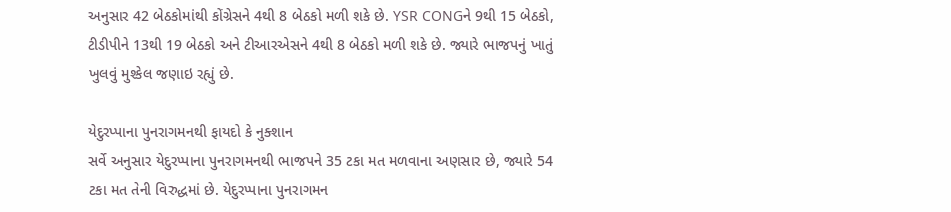અનુસાર 42 બેઠકોમાંથી કોંગ્રેસને 4થી 8 બેઠકો મળી શકે છે. YSR CONGને 9થી 15 બેઠકો, ટીડીપીને 13થી 19 બેઠકો અને ટીઆરએસને 4થી 8 બેઠકો મળી શકે છે. જ્યારે ભાજપનું ખાતું ખુલવું મુશ્કેલ જણાઇ રહ્યું છે.

યેદુરપ્પાના પુનરાગમનથી ફાયદો કે નુક્શાન
સર્વે અનુસાર યેદુરપ્પાના પુનરાગમનથી ભાજપને 35 ટકા મત મળવાના અણસાર છે, જ્યારે 54 ટકા મત તેની વિરુદ્ધમાં છે. યેદુરપ્પાના પુનરાગમન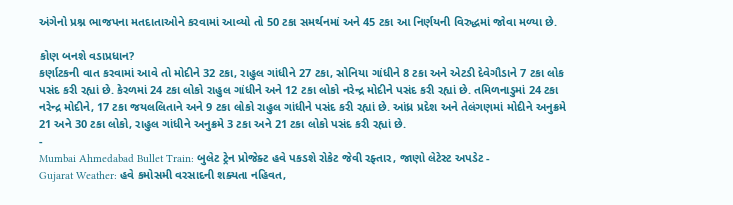અંગેનો પ્રશ્ન ભાજપના મતદાતાઓને કરવામાં આવ્યો તો 50 ટકા સમર્થનમાં અને 45 ટકા આ નિર્ણયની વિરુદ્ધમાં જોવા મળ્યા છે.

કોણ બનશે વડાપ્રધાન?
કર્ણાટકની વાત કરવામાં આવે તો મોદીને 32 ટકા, રાહુલ ગાંધીને 27 ટકા, સોનિયા ગાંધીને 8 ટકા અને એટડી દેવેગૌડાને 7 ટકા લોક પસંદ કરી રહ્યાં છે. કેરળમાં 24 ટકા લોકો રાહુલ ગાંધીને અને 12 ટકા લોકો નરેન્દ્ર મોદીને પસંદ કરી રહ્યાં છે. તમિળનાડુમાં 24 ટકા નરેન્દ્ર મોદીને, 17 ટકા જયલલિતાને અને 9 ટકા લોકો રાહુલ ગાંધીને પસંદ કરી રહ્યાં છે. આંધ્ર પ્રદેશ અને તેલંગણમાં મોદીને અનુક્રમે 21 અને 30 ટકા લોકો, રાહુલ ગાંધીને અનુક્રમે 3 ટકા અને 21 ટકા લોકો પસંદ કરી રહ્યાં છે.
-
Mumbai Ahmedabad Bullet Train: બુલેટ ટ્રેન પ્રોજેક્ટ હવે પકડશે રોકેટ જેવી રફ્તાર, જાણો લેટેસ્ટ અપડેટ -
Gujarat Weather: હવે કમોસમી વરસાદની શક્યતા નહિવત,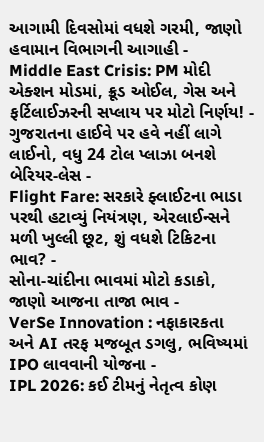આગામી દિવસોમાં વધશે ગરમી, જાણો હવામાન વિભાગની આગાહી -
Middle East Crisis: PM મોદી એક્શન મોડમાં, ક્રૂડ ઓઈલ, ગેસ અને ફર્ટિલાઈઝરની સપ્લાય પર મોટો નિર્ણય! -
ગુજરાતના હાઈવે પર હવે નહીં લાગે લાઈનો, વધુ 24 ટોલ પ્લાઝા બનશે બેરિયર-લેસ -
Flight Fare: સરકારે ફ્લાઈટના ભાડા પરથી હટાવ્યું નિયંત્રણ, એરલાઈન્સને મળી ખુલ્લી છૂટ, શું વધશે ટિકિટના ભાવ? -
સોના-ચાંદીના ભાવમાં મોટો કડાકો, જાણો આજના તાજા ભાવ -
VerSe Innovation : નફાકારકતા અને AI તરફ મજબૂત ડગલુ, ભવિષ્યમાં IPO લાવવાની યોજના -
IPL 2026: કઈ ટીમનું નેતૃત્વ કોણ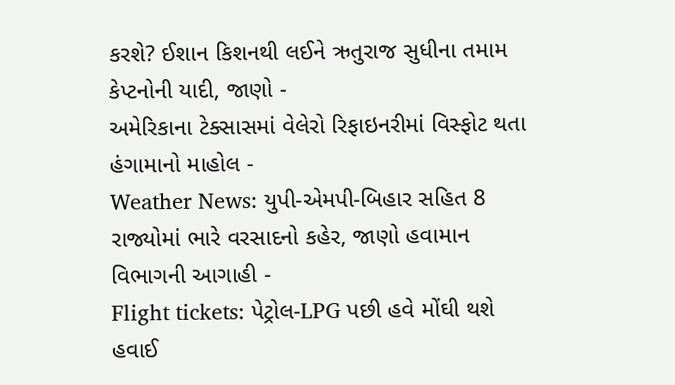કરશે? ઈશાન કિશનથી લઈને ઋતુરાજ સુધીના તમામ કેપ્ટનોની યાદી, જાણો -
અમેરિકાના ટેક્સાસમાં વેલેરો રિફાઇનરીમાં વિસ્ફોટ થતા હંગામાનો માહોલ -
Weather News: યુપી-એમપી-બિહાર સહિત 8 રાજ્યોમાં ભારે વરસાદનો કહેર, જાણો હવામાન વિભાગની આગાહી -
Flight tickets: પેટ્રોલ-LPG પછી હવે મોંઘી થશે હવાઈ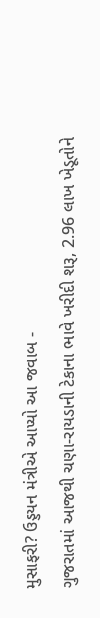મુસાફરી? ઉડ્ડયન મંત્રીએ આપ્યો આ જવાબ -
ગુજરાતમાં આજથી ચણા-રાયડાની ટેકાના ભાવે ખરીદી શરૂ, 2.96 લાખ ખેડૂતોને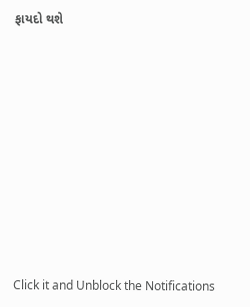ફાયદો થશે










Click it and Unblock the Notifications